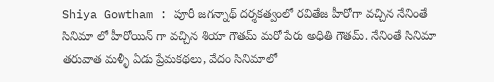Shiya Gowtham : పూరీ జగన్నాథ్ దర్శకత్వంలో రవితేజ హీరోగా వచ్చిన నేనింతే సినిమా లో హీరోయిన్ గా వచ్చిన శియా గౌతమ్ మరో పేరు అధితి గౌతమ్. నేనింతే సినిమా తరువాత మళ్ళీ ఏడు ప్రేమకథలు, వేదం సినిమాలో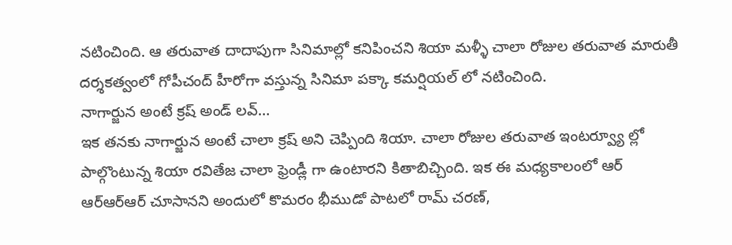నటించింది. ఆ తరువాత దాదాపుగా సినిమాల్లో కనిపించని శియా మళ్ళీ చాలా రోజుల తరువాత మారుతీ దర్శకత్వంలో గోపీచంద్ హీరోగా వస్తున్న సినిమా పక్కా కమర్షియల్ లో నటించింది.
నాగార్జున అంటే క్రష్ అండ్ లవ్…
ఇక తనకు నాగార్జున అంటే చాలా క్రష్ అని చెప్పింది శియా. చాలా రోజుల తరువాత ఇంటర్వ్యూ ల్లో పాల్గొంటున్న శియా రవితేజ చాలా ఫ్రెండ్లీ గా ఉంటారని కితాబిచ్చింది. ఇక ఈ మధ్యకాలంలో ఆర్ ఆర్ఆర్ఆర్ చూసానని అందులో కొమరం భీముడో పాటలో రామ్ చరణ్,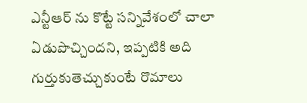ఎన్టీఆర్ ను కొట్టే సన్నివేశంలో చాలా ఏడుపొచ్చిందని, ఇప్పటికి అది గుర్తుకుతెచ్చుకుంటే రొమాలు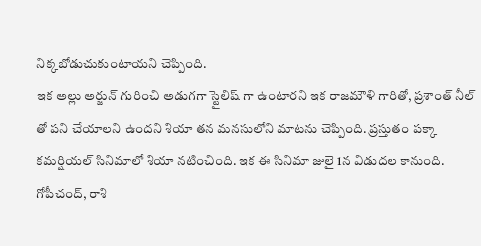నిక్కబోడుచుకుంటాయని చెప్పింది.
ఇక అల్లు అర్జున్ గురించి అడుగగా స్టైలిష్ గా ఉంటారని ఇక రాజమౌళి గారితో, ప్రశాంత్ నీల్ తో పని చేయాలని ఉందని శియా తన మనసులోని మాటను చెప్పింది. ప్రస్తుతం పక్కా కమర్షియల్ సినిమాలో శియా నటించింది. ఇక ఈ సినిమా జులై 1న విడుదల కానుంది. గోపీచంద్, రాశి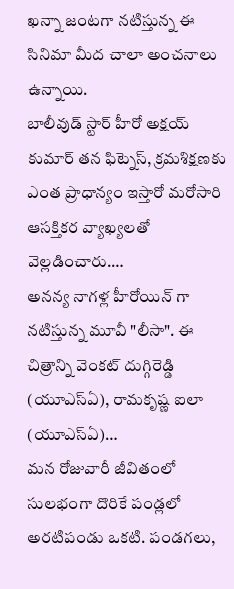ఖన్నా జంటగా నటిస్తున్న ఈ సినిమా మీద చాలా అంచనాలు ఉన్నాయి.
బాలీవుడ్ స్టార్ హీరో అక్షయ్ కుమార్ తన ఫిట్నెస్, క్రమశిక్షణకు ఎంత ప్రాధాన్యం ఇస్తారో మరోసారి ఆసక్తికర వ్యాఖ్యలతో వెల్లడించారు.…
అనన్య నాగళ్ల హీరోయిన్ గా నటిస్తున్న మూవీ "లీసా". ఈ చిత్రాన్ని వెంకట్ దుగ్గిరెడ్డి (యూఎస్ఏ), రామకృష్ణ ఐలా (యూఎస్ఏ)…
మన రోజువారీ జీవితంలో సులభంగా దొరికే పండ్లలో అరటిపండు ఒకటి. పండగలు,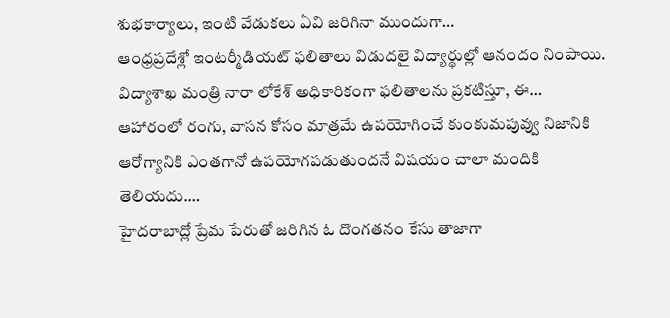శుభకార్యాలు, ఇంటి వేడుకలు ఏవి జరిగినా ముందుగా…
ఆంధ్రప్రదేశ్లో ఇంటర్మీడియట్ ఫలితాలు విడుదలై విద్యార్థుల్లో ఆనందం నింపాయి. విద్యాశాఖ మంత్రి నారా లోకేశ్ అధికారికంగా ఫలితాలను ప్రకటిస్తూ, ఈ…
ఆహారంలో రంగు, వాసన కోసం మాత్రమే ఉపయోగించే కుంకుమపువ్వు నిజానికి ఆరోగ్యానికి ఎంతగానో ఉపయోగపడుతుందనే విషయం చాలా మందికి తెలియదు.…
హైదరాబాద్లో ప్రేమ పేరుతో జరిగిన ఓ దొంగతనం కేసు తాజాగా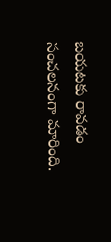బయటకు రావడం సంచలనంగా మారింది.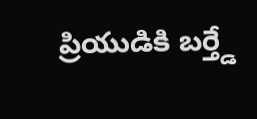ప్రియుడికి బర్త్డే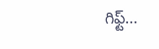గిఫ్ట్…